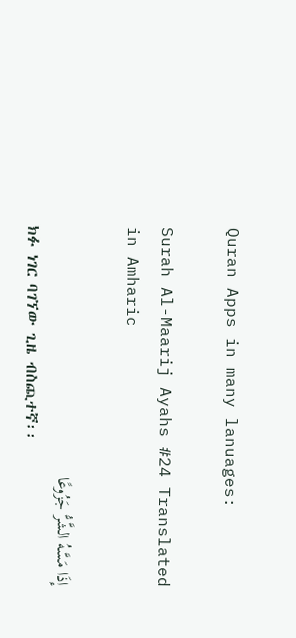Quran Apps in many lanuages:

Surah Al-Maarij Ayahs #24 Translated in Amharic

إِذَا مَسَّهُ الشَّرُّ جَزُوعًا
ክፉ ነገር ባገኘው ጊዜ ብስጪተኛ፡፡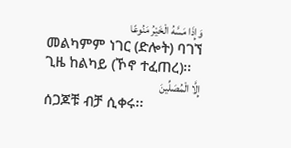وَإِذَا مَسَّهُ الْخَيْرُ مَنُوعًا
መልካምም ነገር (ድሎት) ባገኘ ጊዜ ከልካይ (ኾኖ ተፈጠረ)፡፡
إِلَّا الْمُصَلِّينَ
ሰጋጆቹ ብቻ ሲቀሩ፡፡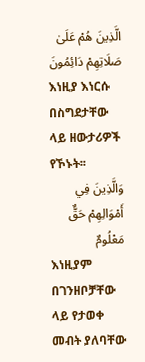الَّذِينَ هُمْ عَلَىٰ صَلَاتِهِمْ دَائِمُونَ
እነዚያ እነርሱ በስግደታቸው ላይ ዘውታሪዎች የኾኑት፡፡
وَالَّذِينَ فِي أَمْوَالِهِمْ حَقٌّ مَعْلُومٌ
እነዚያም በገንዘቦቻቸው ላይ የታወቀ መብት ያለባቸው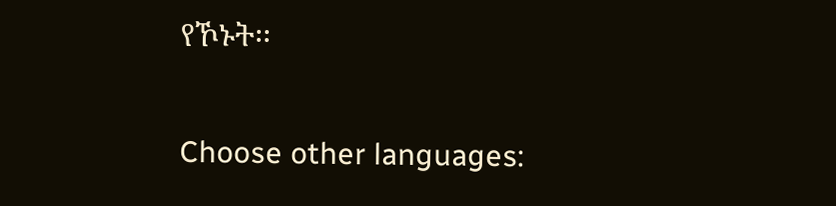የኾኑት፡፡

Choose other languages: